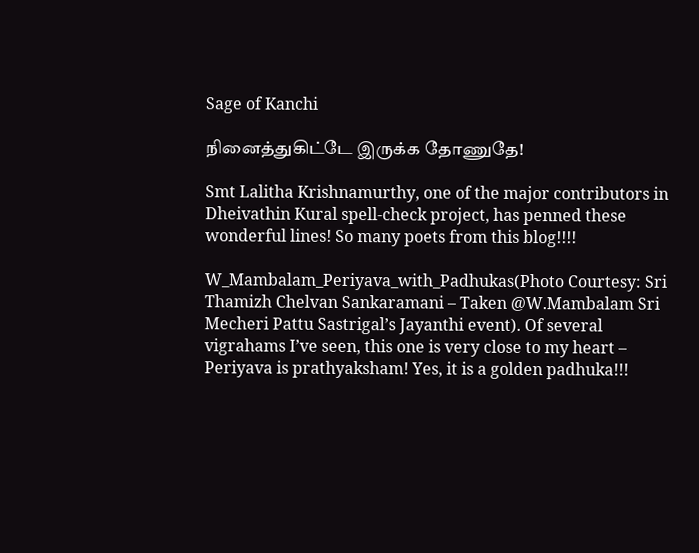Sage of Kanchi

நினைத்துகிட்டே இருக்க தோணுதே!

Smt Lalitha Krishnamurthy, one of the major contributors in Dheivathin Kural spell-check project, has penned these wonderful lines! So many poets from this blog!!!!

W_Mambalam_Periyava_with_Padhukas(Photo Courtesy: Sri Thamizh Chelvan Sankaramani – Taken @W.Mambalam Sri Mecheri Pattu Sastrigal’s Jayanthi event). Of several vigrahams I’ve seen, this one is very close to my heart – Periyava is prathyaksham! Yes, it is a golden padhuka!!!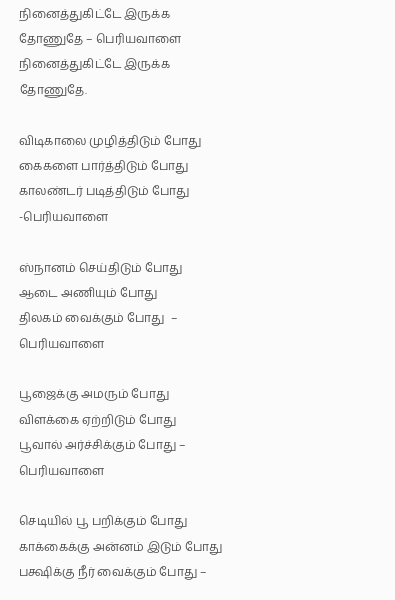நினைத்துகிட்டே இருக்க தோணுதே – பெரியவாளை
நினைத்துகிட்டே இருக்க தோணுதே.

விடிகாலை முழித்திடும் போது
கைகளை பார்த்திடும் போது
காலண்டர் படித்திடும் போது -பெரியவாளை

ஸ்நானம் செய்திடும் போது
ஆடை அணியும் போது
திலகம் வைக்கும் போது  – பெரியவாளை

பூஜைக்கு அமரும் போது
விளக்கை ஏற்றிடும் போது
பூவால் அர்ச்சிக்கும் போது – பெரியவாளை

செடியில் பூ பறிக்கும் போது
காக்கைக்கு அன்னம் இடும் போது
பக்ஷிக்கு நீர் வைக்கும் போது –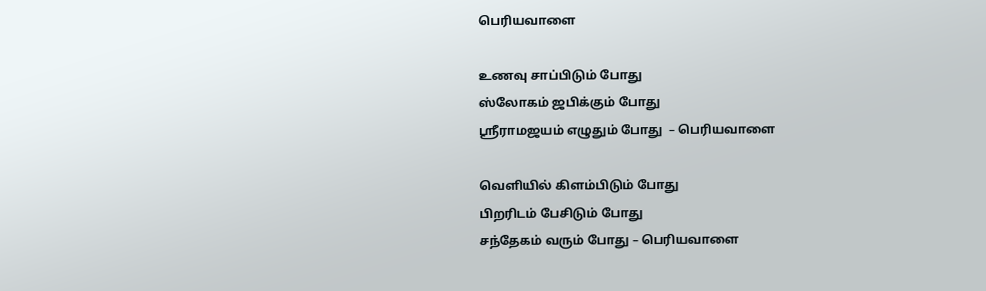பெரியவாளை

உணவு சாப்பிடும் போது
ஸ்லோகம் ஜபிக்கும் போது
ஸ்ரீராமஜயம் எழுதும் போது  – பெரியவாளை

வெளியில் கிளம்பிடும் போது
பிறரிடம் பேசிடும் போது
சந்தேகம் வரும் போது – பெரியவாளை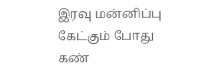இரவு மன்னிப்பு கேட்கும் போது
கண்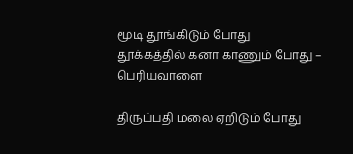மூடி தூங்கிடும் போது
தூக்கத்தில் கனா காணும் போது – பெரியவாளை

திருப்பதி மலை ஏறிடும் போது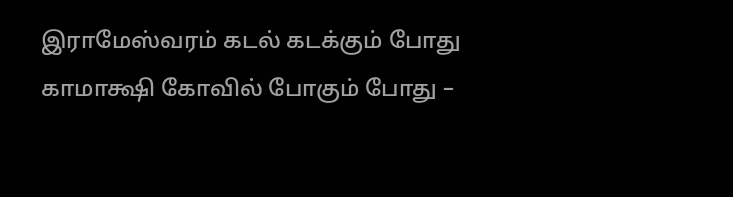இராமேஸ்வரம் கடல் கடக்கும் போது
காமாக்ஷி கோவில் போகும் போது –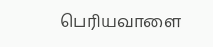பெரியவாளை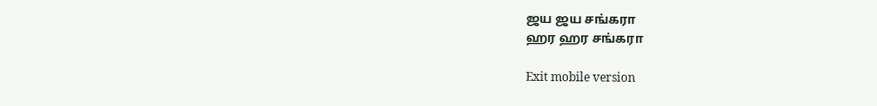ஜய ஜய சங்கரா
ஹர ஹர சங்கரா

Exit mobile version